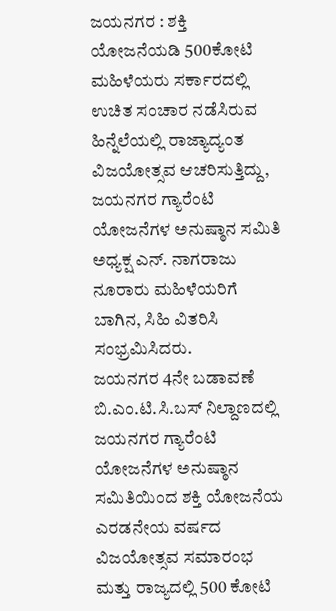ಜಯನಗರ : ಶಕ್ತಿ ಯೋಜನೆಯಡಿ 500ಕೋಟಿ ಮಹಿಳೆಯರು ಸರ್ಕಾರದಲ್ಲಿ ಉಚಿತ ಸಂಚಾರ ನಡೆಸಿರುವ ಹಿನ್ನೆಲೆಯಲ್ಲಿ ರಾಜ್ಯಾದ್ಯಂತ ವಿಜಯೋತ್ಸವ ಆಚರಿಸುತ್ತಿದ್ದು, ಜಯನಗರ ಗ್ಯಾರೆಂಟಿ ಯೋಜನೆಗಳ ಅನುಷ್ಠಾನ ಸಮಿತಿ ಅಧ್ಯಕ್ಷ ಎನ್. ನಾಗರಾಜು ನೂರಾರು ಮಹಿಳೆಯರಿಗೆ ಬಾಗಿನ, ಸಿಹಿ ವಿತರಿಸಿ ಸಂಭ್ರಮಿಸಿದರು.
ಜಯನಗರ 4ನೇ ಬಡಾವಣೆ ಬಿ.ಎಂ.ಟಿ.ಸಿ.ಬಸ್ ನಿಲ್ದಾಣದಲ್ಲಿ ಜಯನಗರ ಗ್ಯಾರೆಂಟಿ ಯೋಜನೆಗಳ ಅನುಷ್ಠಾನ ಸಮಿತಿಯಿಂದ ಶಕ್ತಿ ಯೋಜನೆಯ ಎರಡನೇಯ ವರ್ಷದ ವಿಜಯೋತ್ಸವ ಸಮಾರಂಭ ಮತ್ತು ರಾಜ್ಯದಲ್ಲಿ 500 ಕೋಟಿ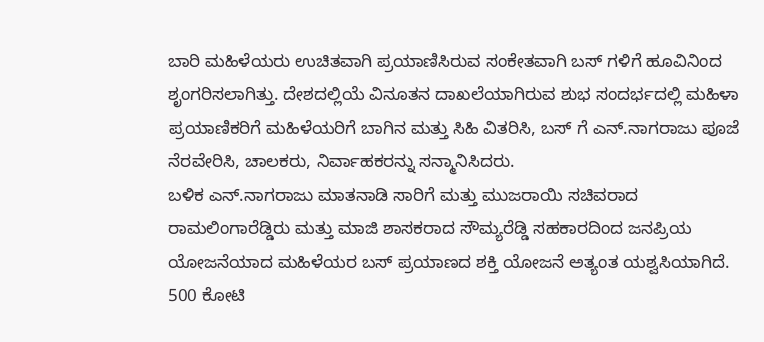ಬಾರಿ ಮಹಿಳೆಯರು ಉಚಿತವಾಗಿ ಪ್ರಯಾಣಿಸಿರುವ ಸಂಕೇತವಾಗಿ ಬಸ್ ಗಳಿಗೆ ಹೂವಿನಿಂದ ಶೃಂಗರಿಸಲಾಗಿತ್ತು. ದೇಶದಲ್ಲಿಯೆ ವಿನೂತನ ದಾಖಲೆಯಾಗಿರುವ ಶುಭ ಸಂದರ್ಭದಲ್ಲಿ ಮಹಿಳಾ ಪ್ರಯಾಣಿಕರಿಗೆ ಮಹಿಳೆಯರಿಗೆ ಬಾಗಿನ ಮತ್ತು ಸಿಹಿ ವಿತರಿಸಿ, ಬಸ್ ಗೆ ಎನ್.ನಾಗರಾಜು ಪೂಜೆ ನೆರವೇರಿಸಿ, ಚಾಲಕರು, ನಿರ್ವಾಹಕರನ್ನು ಸನ್ಮಾನಿಸಿದರು.
ಬಳಿಕ ಎನ್.ನಾಗರಾಜು ಮಾತನಾಡಿ ಸಾರಿಗೆ ಮತ್ತು ಮುಜರಾಯಿ ಸಚಿವರಾದ ರಾಮಲಿಂಗಾರೆಡ್ಡಿರು ಮತ್ತು ಮಾಜಿ ಶಾಸಕರಾದ ಸೌಮ್ಯರೆಡ್ಡಿ ಸಹಕಾರದಿಂದ ಜನಪ್ರಿಯ ಯೋಜನೆಯಾದ ಮಹಿಳೆಯರ ಬಸ್ ಪ್ರಯಾಣದ ಶಕ್ತಿ ಯೋಜನೆ ಅತ್ಯಂತ ಯಶ್ವಸಿಯಾಗಿದೆ. 500 ಕೋಟಿ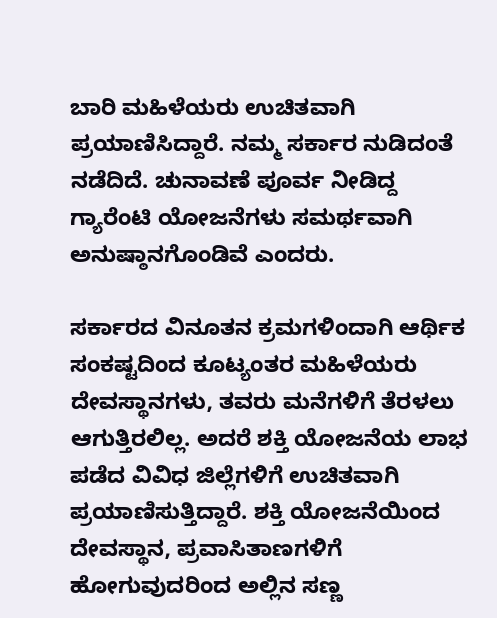ಬಾರಿ ಮಹಿಳೆಯರು ಉಚಿತವಾಗಿ ಪ್ರಯಾಣಿಸಿದ್ದಾರೆ. ನಮ್ಮ ಸರ್ಕಾರ ನುಡಿದಂತೆ ನಡೆದಿದೆ. ಚುನಾವಣೆ ಪೂರ್ವ ನೀಡಿದ್ದ ಗ್ಯಾರೆಂಟಿ ಯೋಜನೆಗಳು ಸಮರ್ಥವಾಗಿ ಅನುಷ್ಠಾನಗೊಂಡಿವೆ ಎಂದರು.

ಸರ್ಕಾರದ ವಿನೂತನ ಕ್ರಮಗಳಿಂದಾಗಿ ಆರ್ಥಿಕ ಸಂಕಷ್ಟದಿಂದ ಕೂಟ್ಯಂತರ ಮಹಿಳೆಯರು ದೇವಸ್ಥಾನಗಳು, ತವರು ಮನೆಗಳಿಗೆ ತೆರಳಲು ಆಗುತ್ತಿರಲಿಲ್ಲ. ಅದರೆ ಶಕ್ತಿ ಯೋಜನೆಯ ಲಾಭ ಪಡೆದ ವಿವಿಧ ಜಿಲ್ಲೆಗಳಿಗೆ ಉಚಿತವಾಗಿ ಪ್ರಯಾಣಿಸುತ್ತಿದ್ದಾರೆ. ಶಕ್ತಿ ಯೋಜನೆಯಿಂದ ದೇವಸ್ಥಾನ, ಪ್ರವಾಸಿತಾಣಗಳಿಗೆ ಹೋಗುವುದರಿಂದ ಅಲ್ಲಿನ ಸಣ್ಣ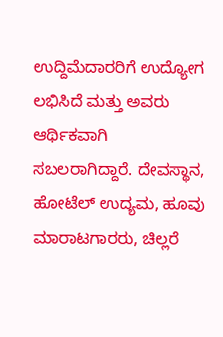ಉದ್ದಿಮೆದಾರರಿಗೆ ಉದ್ಯೋಗ ಲಭಿಸಿದೆ ಮತ್ತು ಅವರು ಆರ್ಥಿಕವಾಗಿ ಸಬಲರಾಗಿದ್ದಾರೆ. ದೇವಸ್ಥಾನ, ಹೋಟೆಲ್ ಉದ್ಯಮ, ಹೂವು ಮಾರಾಟಗಾರರು, ಚಿಲ್ಲರೆ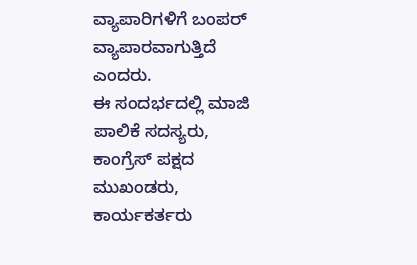ವ್ಯಾಪಾರಿಗಳಿಗೆ ಬಂಪರ್ ವ್ಯಾಪಾರವಾಗುತ್ತಿದೆ ಎಂದರು.
ಈ ಸಂದರ್ಭದಲ್ಲಿ ಮಾಜಿ ಪಾಲಿಕೆ ಸದಸ್ಯರು, ಕಾಂಗ್ರೆಸ್ ಪಕ್ಷದ ಮುಖಂಡರು, ಕಾರ್ಯಕರ್ತರು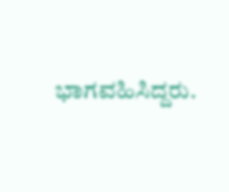ಭಾಗವಹಿಸಿದ್ದರು.